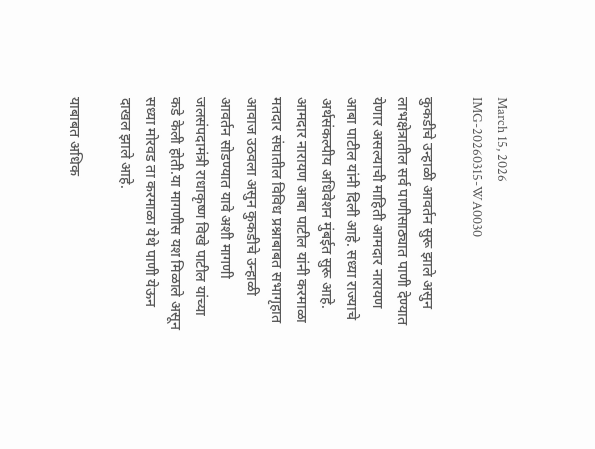March 15, 2026
IMG-20260315-WA0030

कुकडीचे उन्हाळी आवर्तन सुरू झाले असुन लाभक्षेत्रातील सर्व पाणीसाठ्यात पाणी देण्यात येणार असल्याची माहिती आमदार नारायण आबा पाटील यांनी दिली आहे. सध्या राज्याचे अर्थसंकल्पीय अधिवेशन मुंबईत सुरू आहे. आमदार नारायण आबा पाटील यांनी करमाळा मतदार संघातील विविध प्रश्नाबाबत सभागृहात आवाज उठवला असुन कुकडीचे उन्हाळी आवर्तन सोडण्यात यावे अशी मागणी जलसंपदामंत्री राधाकृष्ण विखे पाटील यांच्या कडे केली होती.या मागणीस यश मिळाले असून सध्या मोरवड ता करमाळा येथे पाणी येऊन दाखल झाले आहे.

याबाबत अधिक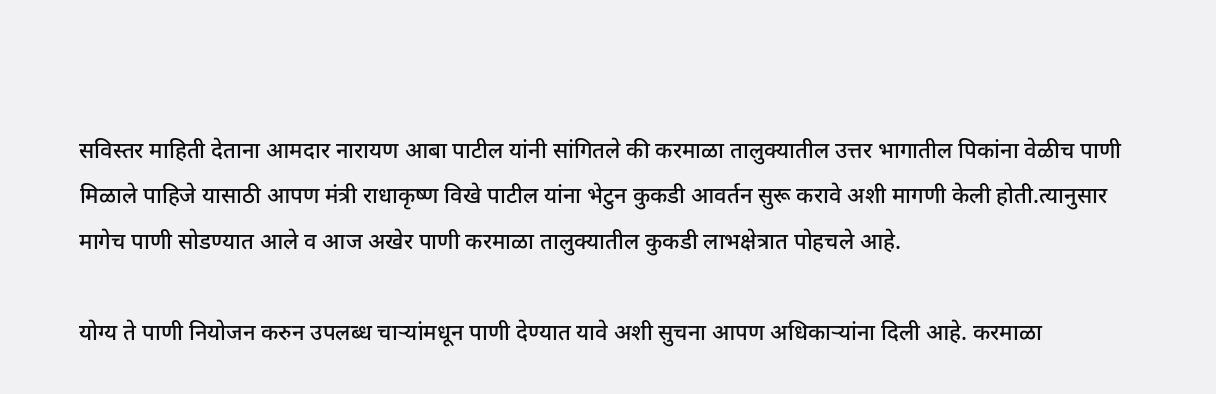सविस्तर माहिती देताना आमदार नारायण आबा पाटील यांनी सांगितले की करमाळा तालुक्यातील उत्तर भागातील पिकांना वेळीच पाणी मिळाले पाहिजे यासाठी आपण मंत्री राधाकृष्ण विखे पाटील यांना भेटुन कुकडी आवर्तन सुरू करावे अशी मागणी केली होती.त्यानुसार मागेच पाणी सोडण्यात आले व आज अखेर पाणी करमाळा तालुक्यातील कुकडी लाभक्षेत्रात पोहचले आहे.

योग्य ते पाणी नियोजन करुन उपलब्ध चाऱ्यांमधून पाणी देण्यात यावे अशी सुचना आपण अधिकाऱ्यांना दिली आहे. करमाळा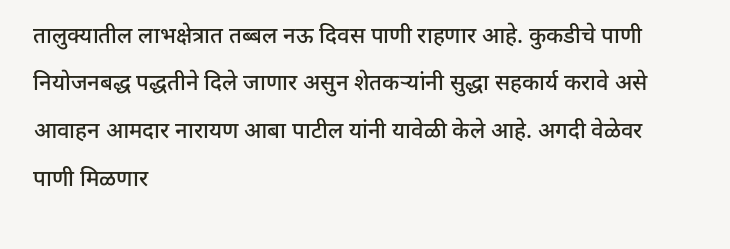तालुक्यातील लाभक्षेत्रात तब्बल नऊ दिवस पाणी राहणार आहे. कुकडीचे पाणी नियोजनबद्ध पद्धतीने दिले जाणार असुन शेतकऱ्यांनी सुद्धा सहकार्य करावे असे आवाहन आमदार नारायण आबा पाटील यांनी यावेळी केले आहे. अगदी वेळेवर पाणी मिळणार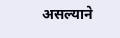असल्याने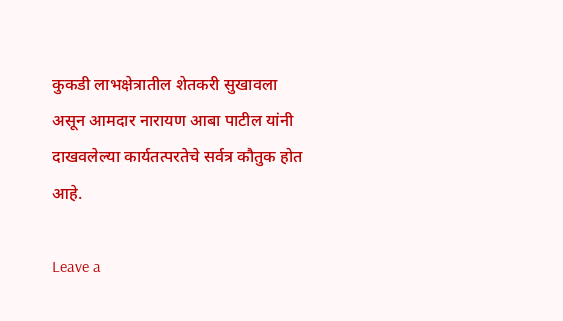कुकडी लाभक्षेत्रातील शेतकरी सुखावला असून आमदार नारायण आबा पाटील यांनी दाखवलेल्या कार्यतत्परतेचे सर्वत्र कौतुक होत आहे.

Leave a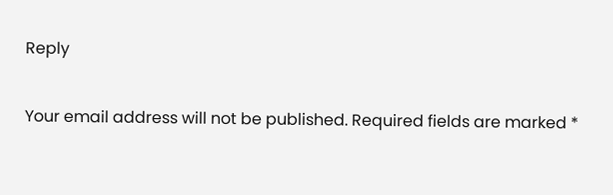Reply

Your email address will not be published. Required fields are marked *